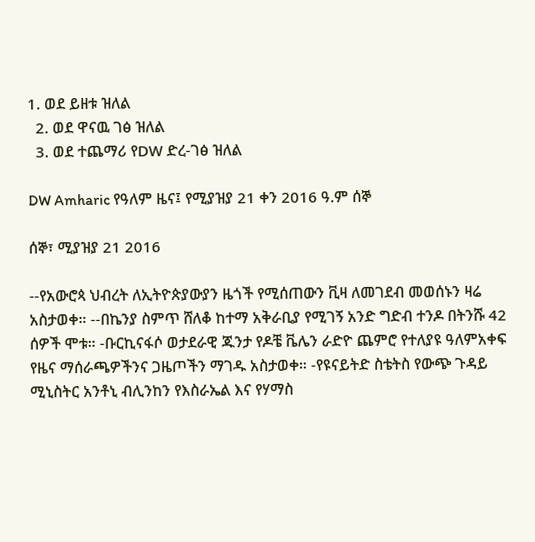1. ወደ ይዘቱ ዝለል
  2. ወደ ዋናዉ ገፅ ዝለል
  3. ወደ ተጨማሪ የDW ድረ-ገፅ ዝለል

DW Amharic የዓለም ዜና፤ የሚያዝያ 21 ቀን 2016 ዓ.ም ሰኞ

ሰኞ፣ ሚያዝያ 21 2016

--የአውሮጳ ህብረት ለኢትዮጵያውያን ዜጎች የሚሰጠውን ቪዛ ለመገደብ መወሰኑን ዛሬ አስታወቀ። --በኬንያ ስምጥ ሸለቆ ከተማ አቅራቢያ የሚገኝ አንድ ግድብ ተንዶ በትንሹ 42 ሰዎች ሞቱ። -ቡርኪናፋሶ ወታደራዊ ጁንታ የዶቼ ቬሌን ራድዮ ጨምሮ የተለያዩ ዓለምአቀፍ የዜና ማሰራጫዎችንና ጋዜጦችን ማገዱ አስታወቀ። -የዩናይትድ ስቴትስ የውጭ ጉዳይ ሚኒስትር አንቶኒ ብሊንከን የእስራኤል እና የሃማስ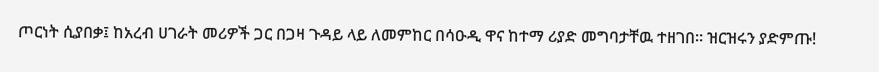ጦርነት ሲያበቃ፤ ከአረብ ሀገራት መሪዎች ጋር በጋዛ ጉዳይ ላይ ለመምከር በሳዑዲ ዋና ከተማ ሪያድ መግባታቸዉ ተዘገበ። ዝርዝሩን ያድምጡ!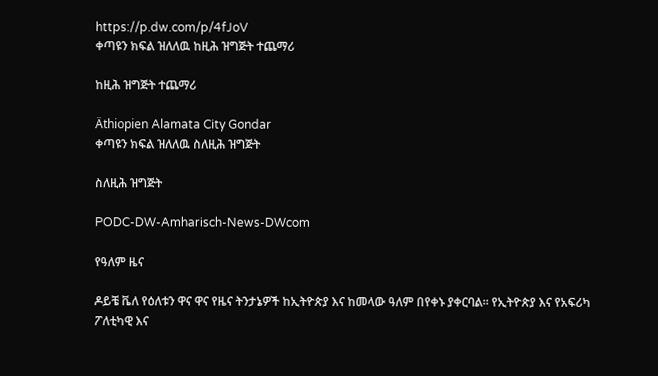https://p.dw.com/p/4fJoV
ቀጣዩን ክፍል ዝለለዉ ከዚሕ ዝግጅት ተጨማሪ

ከዚሕ ዝግጅት ተጨማሪ

Äthiopien Alamata City Gondar
ቀጣዩን ክፍል ዝለለዉ ስለዚሕ ዝግጅት

ስለዚሕ ዝግጅት

PODC-DW-Amharisch-News-DWcom

የዓለም ዜና

ዶይቼ ቬለ የዕለቱን ዋና ዋና የዜና ትንታኔዎች ከኢትዮጵያ እና ከመላው ዓለም በየቀኑ ያቀርባል። የኢትዮጵያ እና የአፍሪካ ፖለቲካዊ እና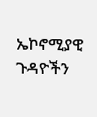ኤኮኖሚያዊ ጉዳዮችን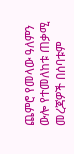ጨምሮ የመላው ዓለምን ውሎ የተመለከቱ ጠቃሚ መረጃዎች በሰባቱም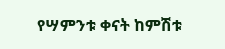የሣምንቱ ቀናት ከምሽቱ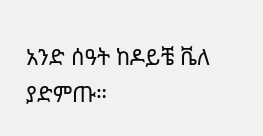አንድ ሰዓት ከዶይቼ ቬለ ያድምጡ።